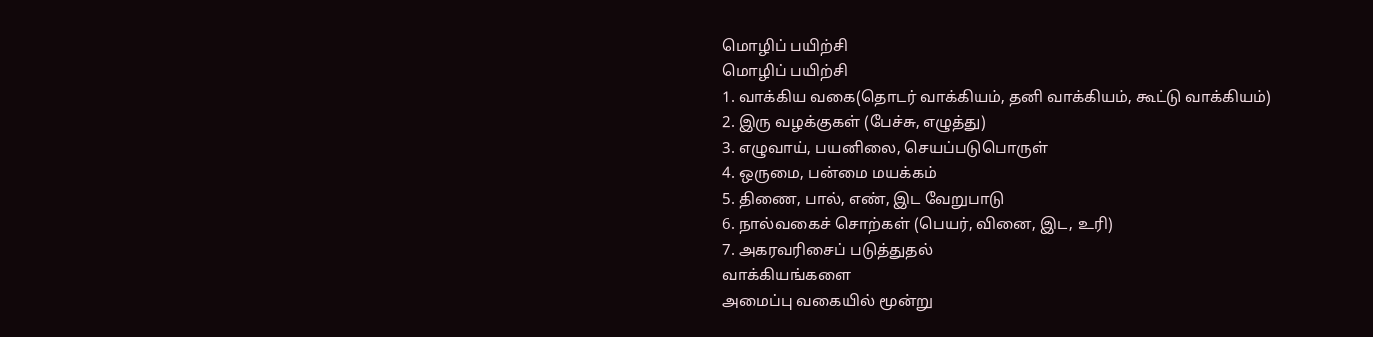மொழிப் பயிற்சி
மொழிப் பயிற்சி
1. வாக்கிய வகை(தொடர் வாக்கியம், தனி வாக்கியம், கூட்டு வாக்கியம்)
2. இரு வழக்குகள் (பேச்சு, எழுத்து)
3. எழுவாய், பயனிலை, செயப்படுபொருள்
4. ஒருமை, பன்மை மயக்கம்
5. திணை, பால், எண், இட வேறுபாடு
6. நால்வகைச் சொற்கள் (பெயர், வினை, இட, உரி)
7. அகரவரிசைப் படுத்துதல்
வாக்கியங்களை
அமைப்பு வகையில் மூன்று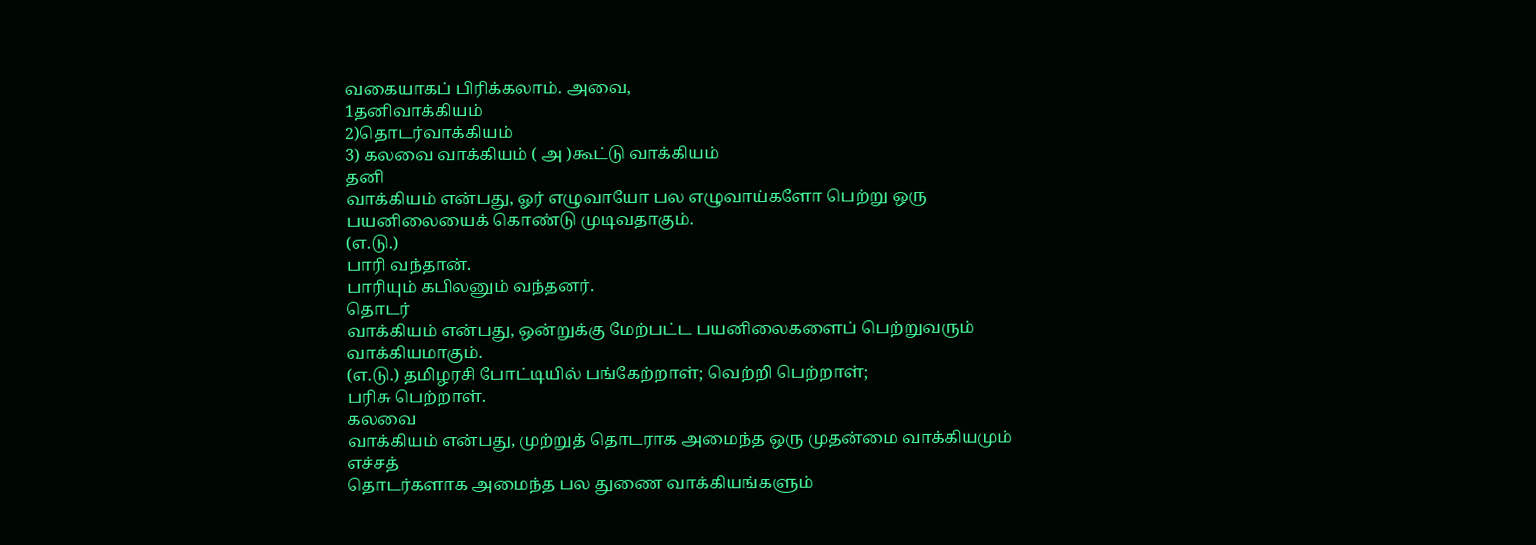வகையாகப் பிரிக்கலாம். அவை,
1தனிவாக்கியம்
2)தொடர்வாக்கியம்
3) கலவை வாக்கியம் ( அ )கூட்டு வாக்கியம்
தனி
வாக்கியம் என்பது, ஓர் எழுவாயோ பல எழுவாய்களோ பெற்று ஒரு பயனிலையைக் கொண்டு முடிவதாகும்.
(எ.டு.)
பாரி வந்தான்.
பாரியும் கபிலனும் வந்தனர்.
தொடர்
வாக்கியம் என்பது, ஒன்றுக்கு மேற்பட்ட பயனிலைகளைப் பெற்றுவரும் வாக்கியமாகும்.
(எ.டு.) தமிழரசி போட்டியில் பங்கேற்றாள்; வெற்றி பெற்றாள்;
பரிசு பெற்றாள்.
கலவை
வாக்கியம் என்பது, முற்றுத் தொடராக அமைந்த ஒரு முதன்மை வாக்கியமும் எச்சத்
தொடர்களாக அமைந்த பல துணை வாக்கியங்களும்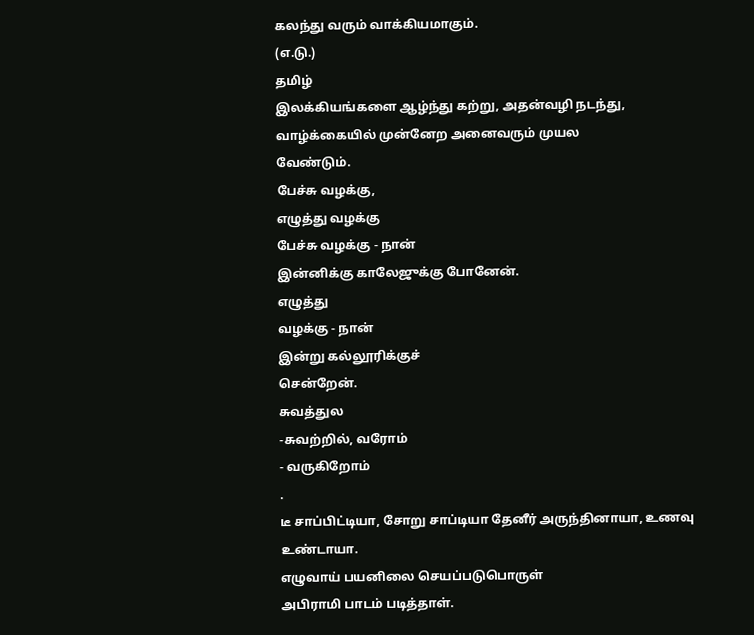கலந்து வரும் வாக்கியமாகும்.
(எ.டு.)
தமிழ்
இலக்கியங்களை ஆழ்ந்து கற்று, அதன்வழி நடந்து, வாழ்க்கையில் முன்னேற அனைவரும் முயல
வேண்டும்.
பேச்சு வழக்கு,
எழுத்து வழக்கு
பேச்சு வழக்கு - நான்
இன்னிக்கு காலேஜுக்கு போனேன்.
எழுத்து
வழக்கு - நான்
இன்று கல்லூரிக்குச்
சென்றேன்.
சுவத்துல
-சுவற்றில், வரோம்
- வருகிறோம்
.
டீ சாப்பிட்டியா, சோறு சாப்டியா தேனீர் அருந்தினாயா, உணவு உண்டாயா.
எழுவாய் பயனிலை செயப்படுபொருள்
அபிராமி பாடம் படித்தாள்.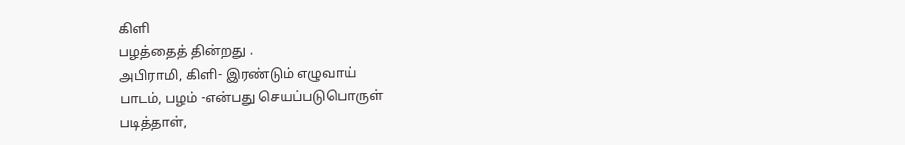கிளி
பழத்தைத் தின்றது .
அபிராமி, கிளி- இரண்டும் எழுவாய்
பாடம், பழம் -என்பது செயப்படுபொருள்
படித்தாள்,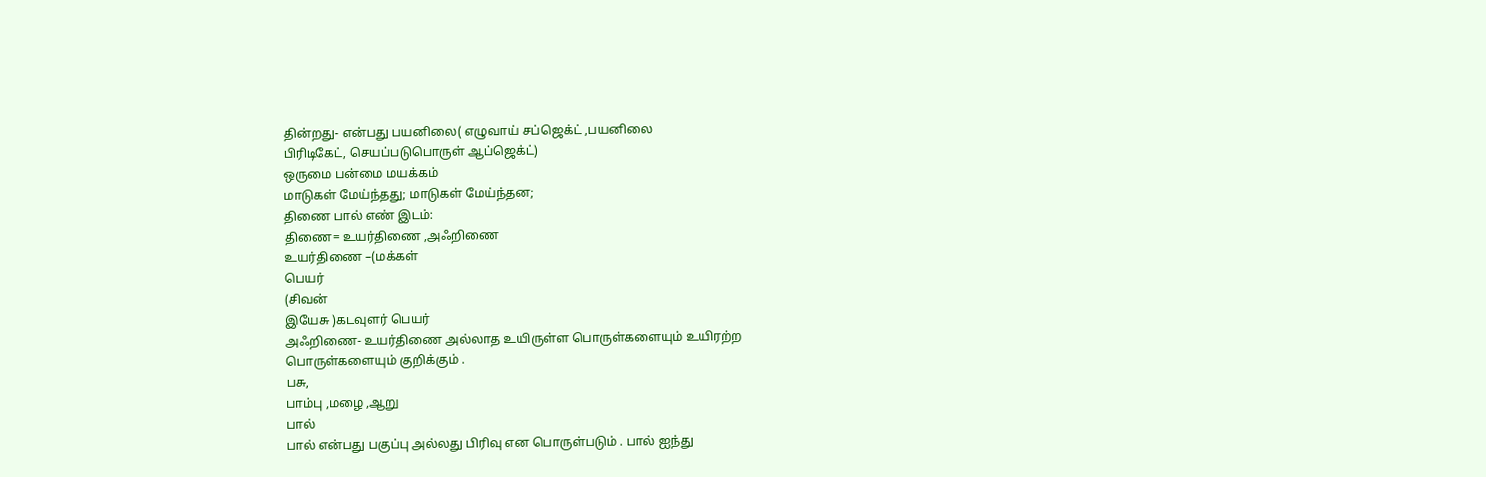தின்றது- என்பது பயனிலை( எழுவாய் சப்ஜெக்ட் ,பயனிலை
பிரிடிகேட், செயப்படுபொருள் ஆப்ஜெக்ட்)
ஒருமை பன்மை மயக்கம்
மாடுகள் மேய்ந்தது; மாடுகள் மேய்ந்தன;
திணை பால் எண் இடம்:
திணை= உயர்திணை ,அஃறிணை
உயர்திணை –(மக்கள்
பெயர்
(சிவன்
இயேசு )கடவுளர் பெயர்
அஃறிணை- உயர்திணை அல்லாத உயிருள்ள பொருள்களையும் உயிரற்ற
பொருள்களையும் குறிக்கும் .
பசு,
பாம்பு ,மழை ,ஆறு
பால்
பால் என்பது பகுப்பு அல்லது பிரிவு என பொருள்படும் . பால் ஐந்து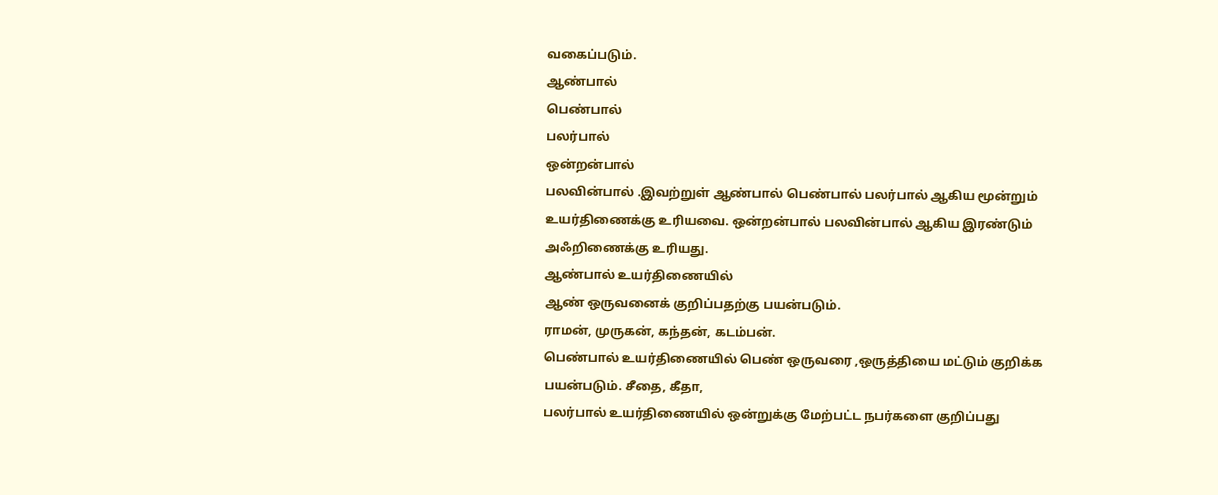வகைப்படும்.
ஆண்பால்
பெண்பால்
பலர்பால்
ஒன்றன்பால்
பலவின்பால் .இவற்றுள் ஆண்பால் பெண்பால் பலர்பால் ஆகிய மூன்றும்
உயர்திணைக்கு உரியவை. ஒன்றன்பால் பலவின்பால் ஆகிய இரண்டும்
அஃறிணைக்கு உரியது.
ஆண்பால் உயர்திணையில்
ஆண் ஒருவனைக் குறிப்பதற்கு பயன்படும்.
ராமன், முருகன், கந்தன், கடம்பன்.
பெண்பால் உயர்திணையில் பெண் ஒருவரை ,ஒருத்தியை மட்டும் குறிக்க
பயன்படும். சீதை, கீதா,
பலர்பால் உயர்திணையில் ஒன்றுக்கு மேற்பட்ட நபர்களை குறிப்பது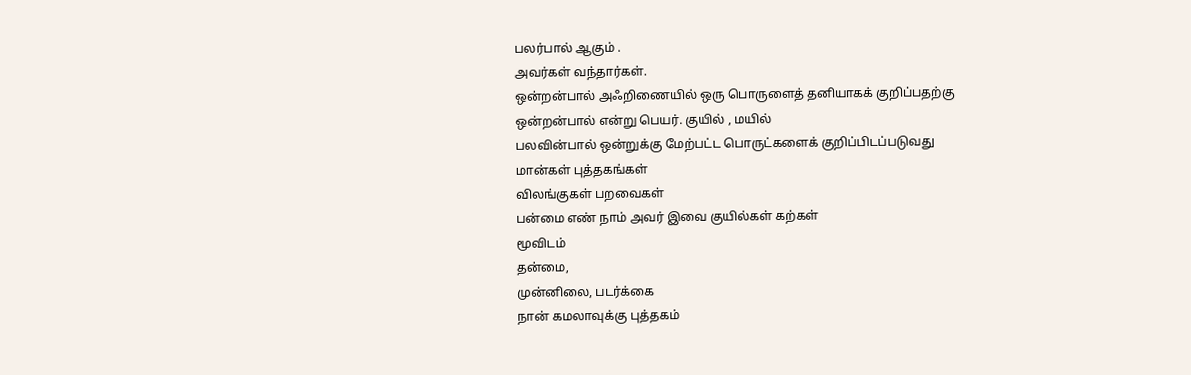பலர்பால் ஆகும் .
அவர்கள் வந்தார்கள்.
ஒன்றன்பால் அஃறிணையில் ஒரு பொருளைத் தனியாகக் குறிப்பதற்கு
ஒன்றன்பால் என்று பெயர். குயில் , மயில்
பலவின்பால் ஒன்றுக்கு மேற்பட்ட பொருட்களைக் குறிப்பிடப்படுவது
மான்கள் புத்தகங்கள்
விலங்குகள் பறவைகள்
பன்மை எண் நாம் அவர் இவை குயில்கள் கற்கள்
மூவிடம்
தன்மை,
முன்னிலை, படர்க்கை
நான் கமலாவுக்கு புத்தகம்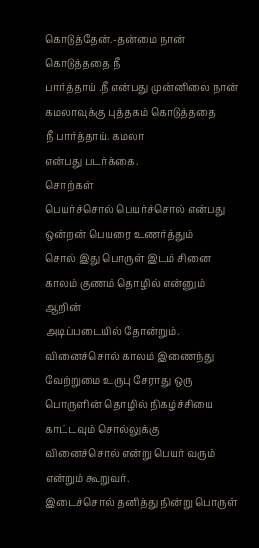கொடுத்தேன்.-தன்மை நான் கொடுத்ததை நீ
பார்த்தாய் .நீ என்பது முன்னிலை நான் கமலாவுக்கு புத்தகம் கொடுத்ததை
நீ பார்த்தாய். கமலா
என்பது படர்க்கை.
சொற்கள்
பெயர்ச்சொல் பெயர்ச்சொல் என்பது ஒன்றன் பெயரை உணர்த்தும்
சொல் இது பொருள் இடம் சினை காலம் குணம் தொழில் என்னும்
ஆறின்
அடிப்படையில் தோன்றும்.
வினைச்சொல் காலம் இணைந்து வேற்றுமை உருபு சேராது ஒரு
பொருளின் தொழில் நிகழ்ச்சியை காட்டவும் சொல்லுக்கு
வினைச்சொல் என்று பெயர் வரும் என்றும் கூறுவர்.
இடைச்சொல் தனித்து நின்று பொருள்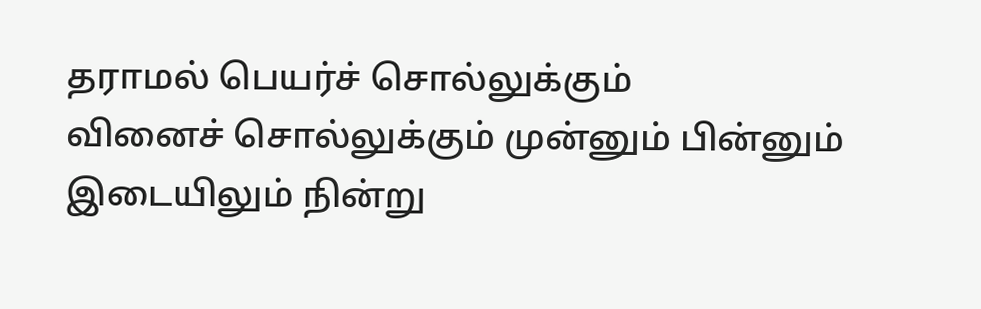தராமல் பெயர்ச் சொல்லுக்கும்
வினைச் சொல்லுக்கும் முன்னும் பின்னும் இடையிலும் நின்று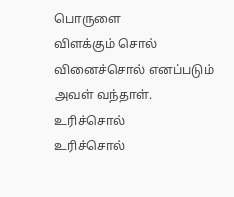பொருளை
விளக்கும் சொல் வினைச்சொல் எனப்படும் அவள் வந்தாள்.
உரிச்சொல்
உரிச்சொல்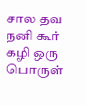சால தவ
நனி கூர் கழி ஒரு பொருள்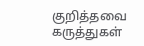குறித்தவை
கருத்துகள்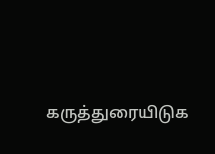கருத்துரையிடுக